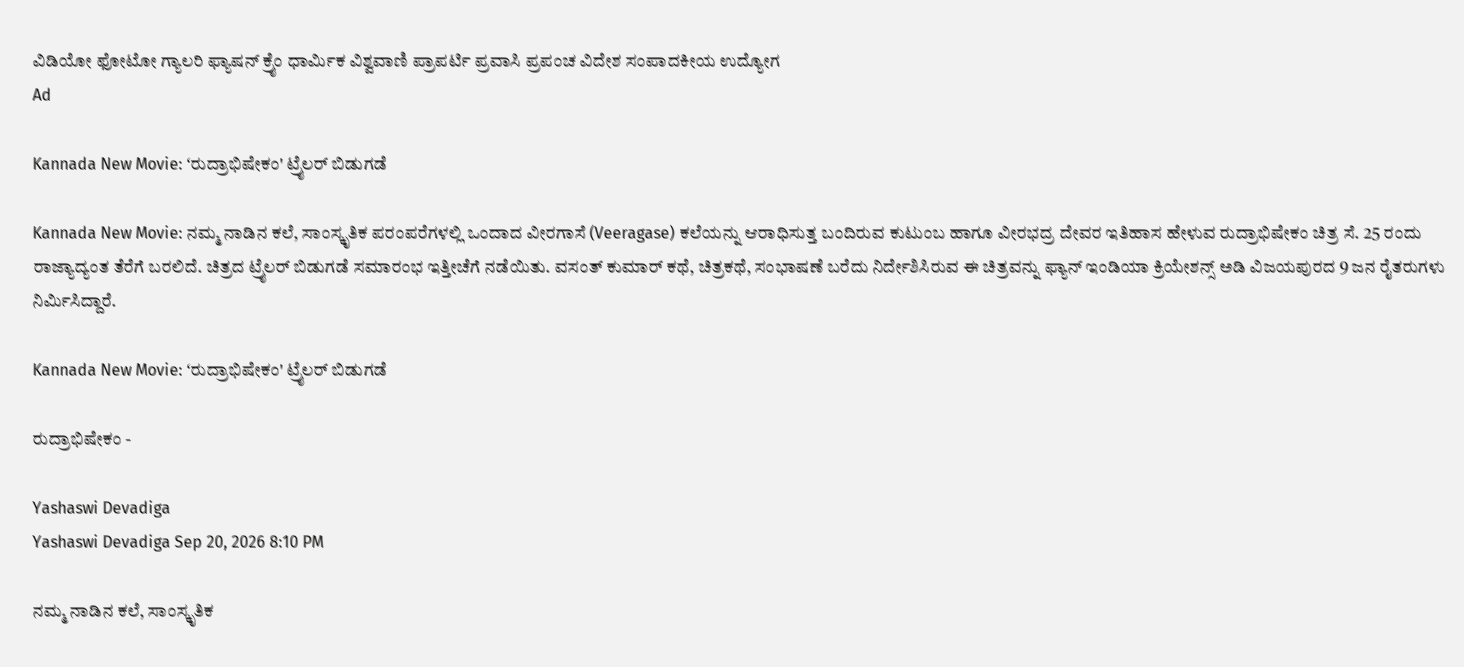ವಿಡಿಯೋ ಫೋಟೋ ಗ್ಯಾಲರಿ ಫ್ಯಾಷನ್ ಕ್ರೈಂ ಧಾರ್ಮಿಕ ವಿಶ್ವವಾಣಿ ಪ್ರಾಪರ್ಟಿ ಪ್ರವಾಸಿ ಪ್ರಪಂಚ ವಿದೇಶ ಸಂಪಾದಕೀಯ ಉದ್ಯೋಗ
Ad

Kannada New Movie: ʻರುದ್ರಾಭಿಷೇಕಂ' ಟ್ರೈಲರ್ ಬಿಡುಗಡೆ

Kannada New Movie: ನಮ್ಮ ನಾಡಿನ ಕಲೆ, ಸಾಂಸ್ಕೃತಿಕ‌ ಪರಂಪರೆಗಳಲ್ಲಿ ಒಂದಾದ ವೀರಗಾಸೆ (Veeragase) ಕಲೆಯನ್ನು ಆರಾಧಿಸುತ್ತ ಬಂದಿರುವ ಕುಟುಂಬ ಹಾಗೂ ವೀರಭದ್ರ ದೇವರ ಇತಿಹಾಸ ಹೇಳುವ ರುದ್ರಾಭಿಷೇಕಂ ಚಿತ್ರ ಸೆ. 25 ರಂದು ರಾಜ್ಯಾದ್ಯಂತ ತೆರೆಗೆ ಬರಲಿದೆ. ಚಿತ್ರದ ಟ್ರೈಲರ್ ಬಿಡುಗಡೆ ಸಮಾರಂಭ ಇತ್ತೀಚೆಗೆ ನಡೆಯಿತು. ವಸಂತ್ ಕುಮಾರ್ ಕಥೆ, ಚಿತ್ರಕಥೆ, ಸಂಭಾಷಣೆ ಬರೆದು ನಿರ್ದೇಶಿಸಿರುವ ಈ ಚಿತ್ರವನ್ನು ಫ್ಯಾನ್ ಇಂಡಿಯಾ ಕ್ರಿಯೇಶನ್ಸ್ ಅಡಿ ವಿಜಯಪುರದ 9 ಜನ ರೈತರುಗಳು ನಿರ್ಮಿಸಿದ್ದಾರೆ.

Kannada New Movie: ʻರುದ್ರಾಭಿಷೇಕಂ' ಟ್ರೈಲರ್ ಬಿಡುಗಡೆ

ರುದ್ರಾಭಿಷೇಕಂ -

Yashaswi Devadiga
Yashaswi Devadiga Sep 20, 2026 8:10 PM

ನಮ್ಮ ನಾಡಿನ ಕಲೆ, ಸಾಂಸ್ಕೃತಿಕ‌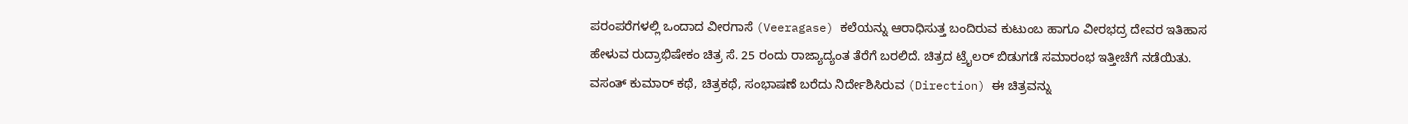ಪರಂಪರೆಗಳಲ್ಲಿ ಒಂದಾದ ವೀರಗಾಸೆ (Veeragase) ಕಲೆಯನ್ನು ಆರಾಧಿಸುತ್ತ ಬಂದಿರುವ ಕುಟುಂಬ ಹಾಗೂ ವೀರಭದ್ರ ದೇವರ ಇತಿಹಾಸ ಹೇಳುವ ರುದ್ರಾಭಿಷೇಕಂ ಚಿತ್ರ ಸೆ. 25 ರಂದು ರಾಜ್ಯಾದ್ಯಂತ ತೆರೆಗೆ ಬರಲಿದೆ. ಚಿತ್ರದ ಟ್ರೈಲರ್ ಬಿಡುಗಡೆ ಸಮಾರಂಭ ಇತ್ತೀಚೆಗೆ ನಡೆಯಿತು. ವಸಂತ್ ಕುಮಾರ್ ಕಥೆ, ಚಿತ್ರಕಥೆ, ಸಂಭಾಷಣೆ ಬರೆದು ನಿರ್ದೇಶಿಸಿರುವ (Direction) ಈ ಚಿತ್ರವನ್ನು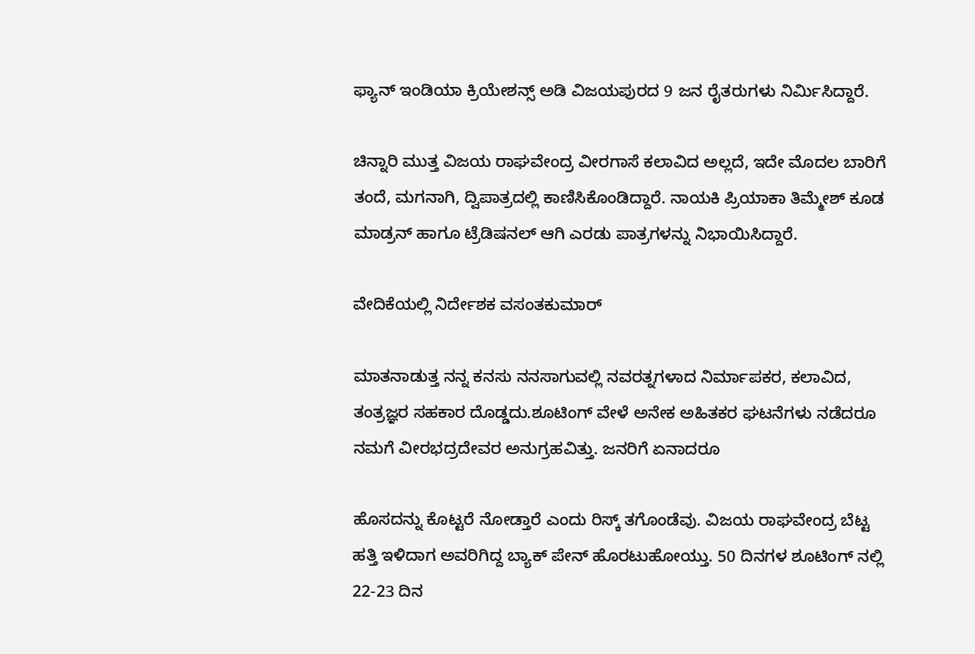ಫ್ಯಾನ್ ಇಂಡಿಯಾ ಕ್ರಿಯೇಶನ್ಸ್ ಅಡಿ ವಿಜಯಪುರದ 9 ಜನ ರೈತರುಗಳು ನಿರ್ಮಿಸಿದ್ದಾರೆ.

ಚಿನ್ನಾರಿ ಮುತ್ತ ವಿಜಯ ರಾಘವೇಂದ್ರ ವೀರಗಾಸೆ ಕಲಾವಿದ ಅಲ್ಲದೆ, ಇದೇ ಮೊದಲ ಬಾರಿಗೆ ತಂದೆ, ಮಗನಾಗಿ, ದ್ವಿಪಾತ್ರದಲ್ಲಿ ಕಾಣಿಸಿಕೊಂಡಿದ್ದಾರೆ. ನಾಯಕಿ ಪ್ರಿಯಾಕಾ ತಿಮ್ಮೇಶ್ ಕೂಡ ಮಾಡ್ರನ್ ಹಾಗೂ ಟ್ರೆಡಿಷನಲ್ ಆಗಿ ಎರಡು ಪಾತ್ರಗಳನ್ನು ನಿಭಾಯಿಸಿದ್ದಾರೆ.

ವೇದಿಕೆಯಲ್ಲಿ ನಿರ್ದೇಶಕ ವಸಂತಕುಮಾರ್

ಮಾತನಾಡುತ್ತ ನನ್ನ ಕನಸು ನನಸಾಗುವಲ್ಲಿ ನವರತ್ನಗಳಾದ ನಿರ್ಮಾಪಕರ, ಕಲಾವಿದ, ತಂತ್ರಜ್ಞರ ಸಹಕಾರ ದೊಡ್ಡದು.ಶೂಟಿಂಗ್ ವೇಳೆ ಅನೇಕ ಅಹಿತಕರ ಘಟನೆಗಳು ನಡೆದರೂ ನಮಗೆ ವೀರಭದ್ರದೇವರ ಅನುಗ್ರಹವಿತ್ತು. ಜನರಿಗೆ ಏನಾದರೂ

ಹೊಸದನ್ನು ಕೊಟ್ಟರೆ ನೋಡ್ತಾರೆ ಎಂದು ರಿಸ್ಕ್ ತಗೊಂಡೆವು. ವಿಜಯ ರಾಘವೇಂದ್ರ ಬೆಟ್ಟ ಹತ್ತಿ ಇಳಿದಾಗ ಅವರಿಗಿದ್ದ ಬ್ಯಾಕ್ ಪೇನ್ ಹೊರಟುಹೋಯ್ತು. 50 ದಿನಗಳ ಶೂಟಿಂಗ್ ನಲ್ಲಿ 22-23 ದಿನ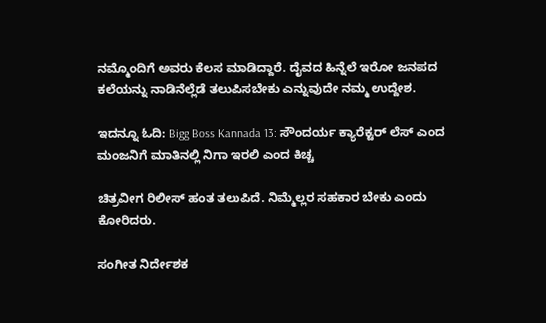ನಮ್ಮೊಂದಿಗೆ ಅವರು ಕೆಲಸ ಮಾಡಿದ್ದಾರೆ. ದೈವದ ಹಿನ್ನೆಲೆ ಇರೋ ಜನಪದ ಕಲೆಯನ್ನು ನಾಡಿನೆಲ್ಲೆಡೆ ತಲುಪಿಸಬೇಕು ಎನ್ನುವುದೇ ನಮ್ಮ ಉದ್ದೇಶ.

ಇದನ್ನೂ ಓದಿ: Bigg Boss Kannada 13: ಸೌಂದರ್ಯ ಕ್ಯಾರೆಕ್ಟರ್‌ ಲೆಸ್‌ ಎಂದ ಮಂಜನಿಗೆ ಮಾತಿನಲ್ಲಿ ನಿಗಾ ಇರಲಿ ಎಂದ ಕಿಚ್ಚ

ಚಿತ್ರವೀಗ ರಿಲೀಸ್ ಹಂತ ತಲುಪಿದೆ. ನಿಮ್ಮೆಲ್ಲರ ಸಹಕಾರ ಬೇಕು ಎಂದು ಕೋರಿದರು.

ಸಂಗೀತ ನಿರ್ದೇಶಕ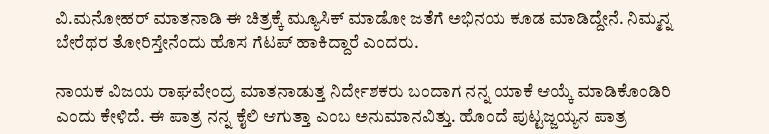ವಿ.ಮನೋಹರ್ ಮಾತನಾಡಿ ಈ ಚಿತ್ರಕ್ಕೆ ಮ್ಯೂಸಿಕ್ ಮಾಡೋ ಜತೆಗೆ ಅಭಿನಯ ಕೂಡ ಮಾಡಿದ್ದೇನೆ. ನಿಮ್ಮನ್ನ ಬೇರೆಥರ ತೋರಿಸ್ತೇನೆಂದು ಹೊಸ ಗೆಟಪ್ ಹಾಕಿದ್ದಾರೆ ಎಂದರು.

ನಾಯಕ ವಿಜಯ ರಾಘವೇಂದ್ರ ಮಾತನಾಡುತ್ತ ನಿರ್ದೇಶಕರು ಬಂದಾಗ ನನ್ನ ಯಾಕೆ ಆಯ್ಕೆ ಮಾಡಿಕೊಂಡಿರಿ ಎಂದು ಕೇಳಿದೆ. ಈ ಪಾತ್ರ ನನ್ನ ಕೈಲಿ ಆಗುತ್ತಾ ಎಂಬ ಅನುಮಾನವಿತ್ತು. ಹೊಂದೆ ಪುಟ್ಟಜ್ಜಯ್ಯನ ಪಾತ್ರ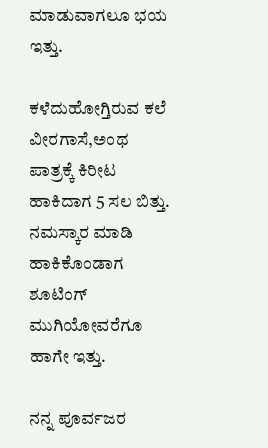ಮಾಡುವಾಗಲೂ ಭಯ ಇತ್ತು.

ಕಳೆದುಹೋಗ್ತಿರುವ ಕಲೆ ವೀರಗಾಸೆ,ಅಂಥ ಪಾತ್ರಕ್ಕೆ ಕಿರೀಟ ಹಾಕಿದಾಗ 5 ಸಲ ಬಿತ್ತು. ನಮಸ್ಕಾರ ಮಾಡಿ ಹಾಕಿಕೊಂಡಾಗ ಶೂಟಿಂಗ್ ಮುಗಿಯೋವರೆಗೂ ಹಾಗೇ ಇತ್ತು.

ನನ್ನ ಪೂರ್ವಜರ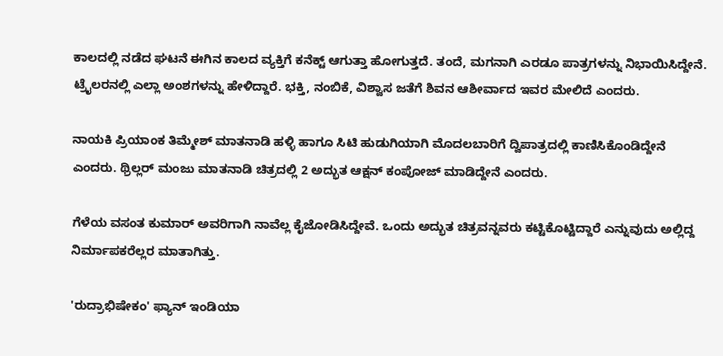ಕಾಲದಲ್ಲಿ ನಡೆದ ಘಟನೆ ಈಗಿನ ಕಾಲದ ವ್ಯಕ್ತಿಗೆ ಕನೆಕ್ಟ್ ಆಗುತ್ತಾ ಹೋಗುತ್ತದೆ. ತಂದೆ, ಮಗನಾಗಿ ಎರಡೂ ಪಾತ್ರಗಳನ್ನು ನಿಭಾಯಿಸಿದ್ದೇನೆ. ಟ್ರೈಲರನಲ್ಲಿ ಎಲ್ಲಾ ಅಂಶಗಳನ್ನು ಹೇಳಿದ್ದಾರೆ. ಭಕ್ತಿ, ನಂಬಿಕೆ, ವಿಶ್ವಾಸ ಜತೆಗೆ ಶಿವನ ಆಶೀರ್ವಾದ ಇವರ ಮೇಲಿದೆ ಎಂದರು.

ನಾಯಕಿ ಪ್ರಿಯಾಂಕ ತಿಮ್ಮೇಶ್ ಮಾತನಾಡಿ ಹಳ್ಳಿ ಹಾಗೂ ಸಿಟಿ ಹುಡುಗಿಯಾಗಿ ಮೊದಲಬಾರಿಗೆ ದ್ವಿಪಾತ್ರದಲ್ಲಿ ಕಾಣಿಸಿಕೊಂಡಿದ್ದೇನೆ ಎಂದರು. ಥ್ರಿಲ್ಲರ್ ಮಂಜು ಮಾತನಾಡಿ ಚಿತ್ರದಲ್ಲಿ 2 ಅದ್ಭುತ ಆಕ್ಷನ್ ಕಂಪೋಜ್ ಮಾಡಿದ್ದೇನೆ‌ ಎಂದರು.

ಗೆಳೆಯ ವಸಂತ ಕುಮಾರ್ ಅವರಿಗಾಗಿ ನಾವೆಲ್ಲ ಕೈಜೋಡಿಸಿದ್ದೇವೆ‌. ಒಂದು ಅದ್ಭುತ ಚಿತ್ರವನ್ನವರು ಕಟ್ಟಿಕೊಟ್ಟಿದ್ದಾರೆ ಎನ್ನುವುದು ಅಲ್ಲಿದ್ದ ನಿರ್ಮಾಪಕರೆಲ್ಲರ ಮಾತಾಗಿತ್ತು.

'ರುದ್ರಾಭಿಷೇಕಂ' ಫ್ಯಾನ್ ಇಂಡಿಯಾ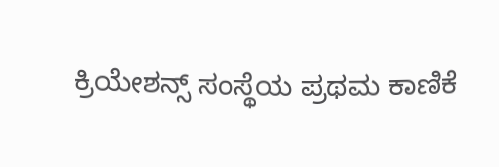ಕ್ರಿಯೇಶನ್ಸ್ ಸಂಸ್ಥೆಯ ಪ್ರಥಮ ಕಾಣಿಕೆ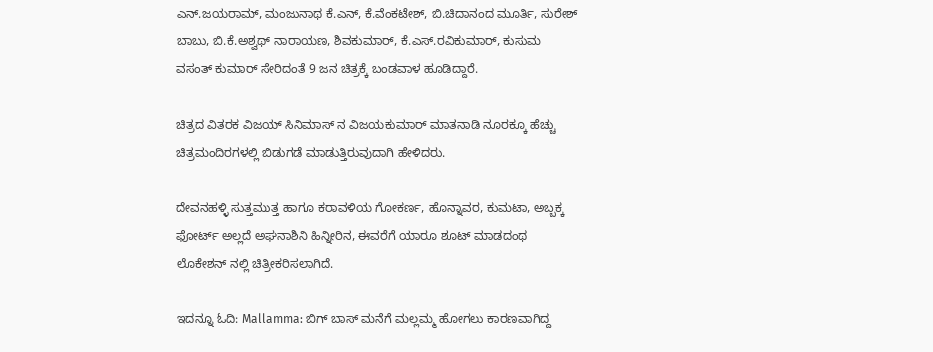ಎನ್.ಜಯರಾಮ್, ಮಂಜುನಾಥ ಕೆ.ಎನ್, ಕೆ.ವೆಂಕಟೇಶ್, ಬಿ.ಚಿದಾನಂದ ಮೂರ್ತಿ, ಸುರೇಶ್ ಬಾಬು, ಬಿ.ಕೆ.ಅಶ್ವಥ್ ನಾರಾಯಣ, ಶಿವಕುಮಾರ್, ಕೆ.ಎಸ್.ರವಿಕುಮಾರ್‌, ಕುಸುಮ ವಸಂತ್ ಕುಮಾರ್ ಸೇರಿದಂತೆ 9 ಜನ ಚಿತ್ರಕ್ಕೆ ಬಂಡವಾಳ ಹೂಡಿದ್ದಾರೆ.

ಚಿತ್ರದ ವಿತರಕ ವಿಜಯ್ ಸಿನಿಮಾಸ್ ನ ವಿಜಯಕುಮಾರ್ ಮಾತನಾಡಿ ನೂರಕ್ಕೂ ಹೆಚ್ಚು ಚಿತ್ರಮಂದಿರಗಳಲ್ಲಿ ಬಿಡುಗಡೆ ಮಾಡುತ್ತಿರುವುದಾಗಿ ಹೇಳಿದರು.

ದೇವನಹಳ್ಳಿ ಸುತ್ತಮುತ್ತ ಹಾಗೂ ಕರಾವಳಿಯ ಗೋಕರ್ಣ, ಹೊನ್ನಾವರ, ಕುಮಟಾ, ಅಬ್ಬಕ್ಕ ಫೋರ್ಟ್ ಅಲ್ಲದೆ ಅಘನಾಶಿನಿ ಹಿನ್ನೀರಿನ, ಈವರೆಗೆ ಯಾರೂ ಶೂಟ್ ಮಾಡದಂಥ ಲೊಕೇಶನ್ ನಲ್ಲಿ ಚಿತ್ರೀಕರಿಸಲಾಗಿದೆ.

ಇದನ್ನೂ ಓದಿ: Mallamma: ಬಿಗ್ ಬಾಸ್ ಮನೆಗೆ ಮಲ್ಲಮ್ಮ ಹೋಗಲು ಕಾರಣವಾಗಿದ್ದ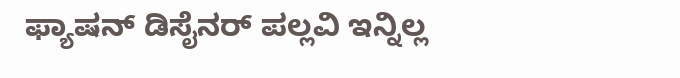ಫ್ಯಾಷನ್ ಡಿಸೈನರ್ ಪಲ್ಲವಿ ಇನ್ನಿಲ್ಲ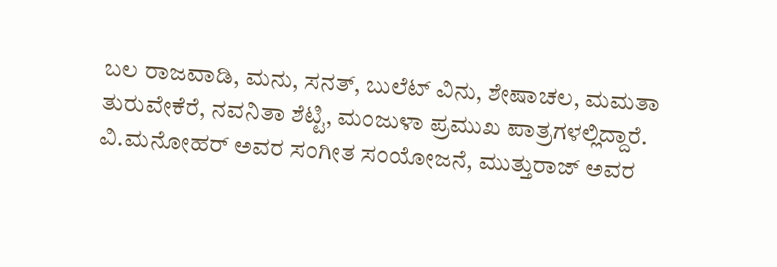ಬಲ ರಾಜವಾಡಿ, ಮನು, ಸನತ್, ಬುಲೆಟ್ ವಿನು, ಶೇಷಾಚಲ, ಮಮತಾ ತುರುವೇಕೆರೆ, ನವನಿತಾ ಶೆಟ್ಟಿ, ಮಂಜುಳಾ ಪ್ರಮುಖ ಪಾತ್ರಗಳಲ್ಲಿದ್ದಾರೆ. ವಿ.ಮನೋಹರ್ ಅವರ ಸಂಗೀತ ಸಂಯೋಜನೆ, ಮುತ್ತುರಾಜ್ ಅವರ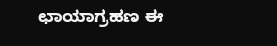ಛಾಯಾಗ್ರಹಣ ಈ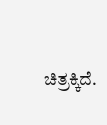ಚಿತ್ರಕ್ಕಿದೆ.